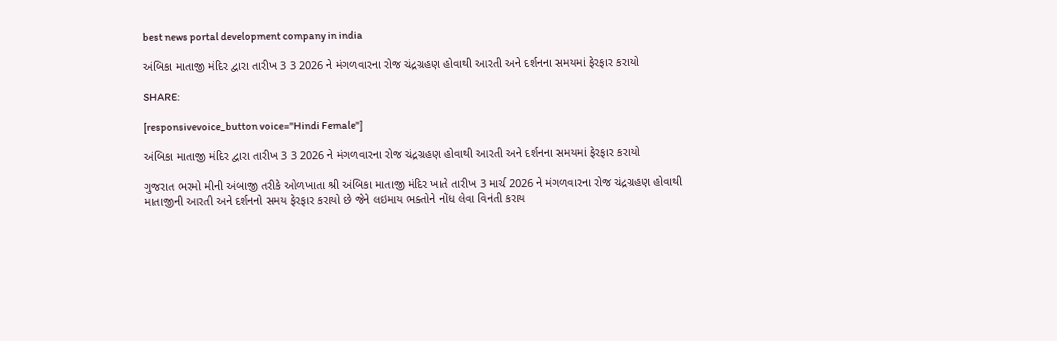best news portal development company in india

અંબિકા માતાજી મંદિર દ્વારા તારીખ 3 3 2026 ને મંગળવારના રોજ ચંદ્રગ્રહણ હોવાથી આરતી અને દર્શનના સમયમાં ફેરફાર કરાયો

SHARE:

[responsivevoice_button voice="Hindi Female"]

અંબિકા માતાજી મંદિર દ્વારા તારીખ 3 3 2026 ને મંગળવારના રોજ ચંદ્રગ્રહણ હોવાથી આરતી અને દર્શનના સમયમાં ફેરફાર કરાયો

ગુજરાત ભરમો મીની અંબાજી તરીકે ઓળખાતા શ્રી અંબિકા માતાજી મંદિર ખાતે તારીખ 3 માર્ચ 2026 ને મંગળવારના રોજ ચંદ્રગ્રહણ હોવાથી માતાજીની આરતી અને દર્શનનો સમય ફેરફાર કરાયો છે જેને લઇમાય ભક્તોને નોંધ લેવા વિનંતી કરાય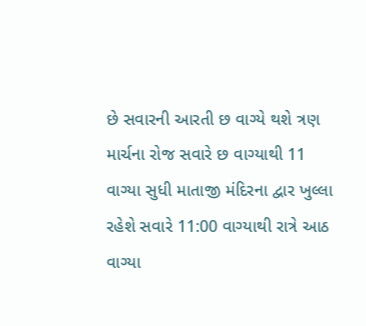છે સવારની આરતી છ વાગ્યે થશે ત્રણ માર્ચના રોજ સવારે છ વાગ્યાથી 11 વાગ્યા સુધી માતાજી મંદિરના દ્વાર ખુલ્લા રહેશે સવારે 11:00 વાગ્યાથી રાત્રે આઠ વાગ્યા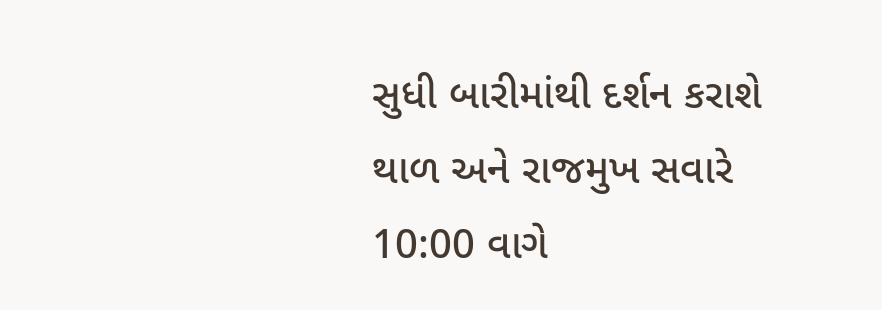સુધી બારીમાંથી દર્શન કરાશે થાળ અને રાજમુખ સવારે 10:00 વાગે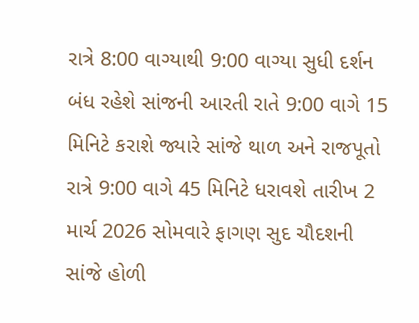રાત્રે 8:00 વાગ્યાથી 9:00 વાગ્યા સુધી દર્શન બંધ રહેશે સાંજની આરતી રાતે 9:00 વાગે 15 મિનિટે કરાશે જ્યારે સાંજે થાળ અને રાજપૂતો રાત્રે 9:00 વાગે 45 મિનિટે ધરાવશે તારીખ 2 માર્ચ 2026 સોમવારે ફાગણ સુદ ચૌદશની સાંજે હોળી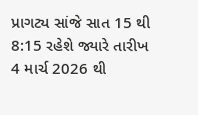પ્રાગટ્ય સાંજે સાત 15 થી 8:15 રહેશે જ્યારે તારીખ 4 માર્ચ 2026 થી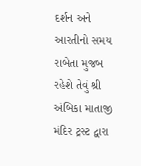દર્શન અને આરતીનો સમય રાબેતા મુજબ રહેશે તેવું શ્રી અંબિકા માતાજી મંદિર ટ્રસ્ટ દ્વારા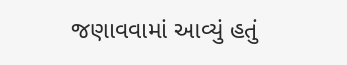જણાવવામાં આવ્યું હતું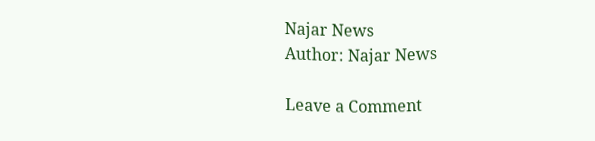Najar News
Author: Najar News

Leave a Comment